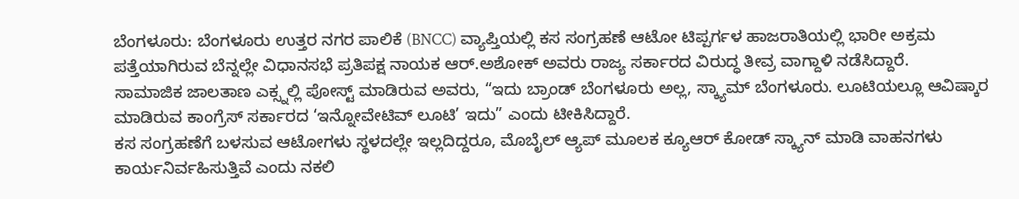ಬೆಂಗಳೂರು: ಬೆಂಗಳೂರು ಉತ್ತರ ನಗರ ಪಾಲಿಕೆ (BNCC) ವ್ಯಾಪ್ತಿಯಲ್ಲಿ ಕಸ ಸಂಗ್ರಹಣೆ ಆಟೋ ಟಿಪ್ಪರ್ಗಳ ಹಾಜರಾತಿಯಲ್ಲಿ ಭಾರೀ ಅಕ್ರಮ ಪತ್ತೆಯಾಗಿರುವ ಬೆನ್ನಲ್ಲೇ ವಿಧಾನಸಭೆ ಪ್ರತಿಪಕ್ಷ ನಾಯಕ ಆರ್.ಅಶೋಕ್ ಅವರು ರಾಜ್ಯ ಸರ್ಕಾರದ ವಿರುದ್ಧ ತೀವ್ರ ವಾಗ್ದಾಳಿ ನಡೆಸಿದ್ದಾರೆ.
ಸಾಮಾಜಿಕ ಜಾಲತಾಣ ಎಕ್ಸ್ನಲ್ಲಿ ಪೋಸ್ಟ್ ಮಾಡಿರುವ ಅವರು, “ಇದು ಬ್ರಾಂಡ್ ಬೆಂಗಳೂರು ಅಲ್ಲ, ಸ್ಕ್ಯಾಮ್ ಬೆಂಗಳೂರು. ಲೂಟಿಯಲ್ಲೂ ಆವಿಷ್ಕಾರ ಮಾಡಿರುವ ಕಾಂಗ್ರೆಸ್ ಸರ್ಕಾರದ ‘ಇನ್ನೋವೇಟಿವ್ ಲೂಟಿ’ ಇದು” ಎಂದು ಟೀಕಿಸಿದ್ದಾರೆ.
ಕಸ ಸಂಗ್ರಹಣೆಗೆ ಬಳಸುವ ಆಟೋಗಳು ಸ್ಥಳದಲ್ಲೇ ಇಲ್ಲದಿದ್ದರೂ, ಮೊಬೈಲ್ ಆ್ಯಪ್ ಮೂಲಕ ಕ್ಯೂಆರ್ ಕೋಡ್ ಸ್ಕ್ಯಾನ್ ಮಾಡಿ ವಾಹನಗಳು ಕಾರ್ಯನಿರ್ವಹಿಸುತ್ತಿವೆ ಎಂದು ನಕಲಿ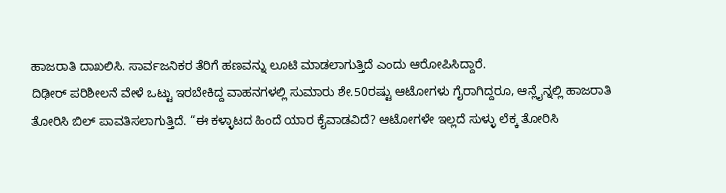ಹಾಜರಾತಿ ದಾಖಲಿಸಿ. ಸಾರ್ವಜನಿಕರ ತೆರಿಗೆ ಹಣವನ್ನು ಲೂಟಿ ಮಾಡಲಾಗುತ್ತಿದೆ ಎಂದು ಆರೋಪಿಸಿದ್ದಾರೆ.
ದಿಢೀರ್ ಪರಿಶೀಲನೆ ವೇಳೆ ಒಟ್ಟು ಇರಬೇಕಿದ್ದ ವಾಹನಗಳಲ್ಲಿ ಸುಮಾರು ಶೇ.50ರಷ್ಟು ಆಟೋಗಳು ಗೈರಾಗಿದ್ದರೂ, ಆನ್ಲೈನ್ನಲ್ಲಿ ಹಾಜರಾತಿ ತೋರಿಸಿ ಬಿಲ್ ಪಾವತಿಸಲಾಗುತ್ತಿದೆ. “ಈ ಕಳ್ಳಾಟದ ಹಿಂದೆ ಯಾರ ಕೈವಾಡವಿದೆ? ಆಟೋಗಳೇ ಇಲ್ಲದೆ ಸುಳ್ಳು ಲೆಕ್ಕ ತೋರಿಸಿ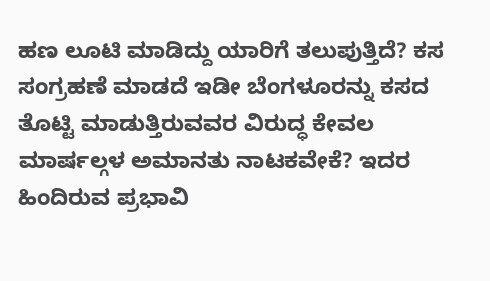ಹಣ ಲೂಟಿ ಮಾಡಿದ್ದು ಯಾರಿಗೆ ತಲುಪುತ್ತಿದೆ? ಕಸ ಸಂಗ್ರಹಣೆ ಮಾಡದೆ ಇಡೀ ಬೆಂಗಳೂರನ್ನು ಕಸದ ತೊಟ್ಟಿ ಮಾಡುತ್ತಿರುವವರ ವಿರುದ್ಧ ಕೇವಲ ಮಾರ್ಷಲ್ಗಳ ಅಮಾನತು ನಾಟಕವೇಕೆ? ಇದರ ಹಿಂದಿರುವ ಪ್ರಭಾವಿ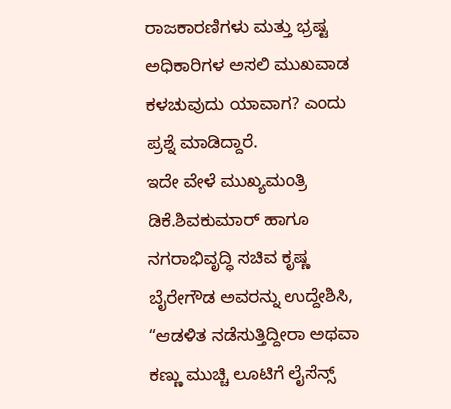ರಾಜಕಾರಣಿಗಳು ಮತ್ತು ಭ್ರಷ್ಟ ಅಧಿಕಾರಿಗಳ ಅಸಲಿ ಮುಖವಾಡ ಕಳಚುವುದು ಯಾವಾಗ? ಎಂದು ಪ್ರಶ್ನೆ ಮಾಡಿದ್ದಾರೆ.
ಇದೇ ವೇಳೆ ಮುಖ್ಯಮಂತ್ರಿ ಡಿಕೆ.ಶಿವಕುಮಾರ್ ಹಾಗೂ ನಗರಾಭಿವೃದ್ಧಿ ಸಚಿವ ಕೃಷ್ಣ ಬೈರೇಗೌಡ ಅವರನ್ನು ಉದ್ದೇಶಿಸಿ, “ಆಡಳಿತ ನಡೆಸುತ್ತಿದ್ದೀರಾ ಅಥವಾ ಕಣ್ಣು ಮುಚ್ಚಿ ಲೂಟಿಗೆ ಲೈಸೆನ್ಸ್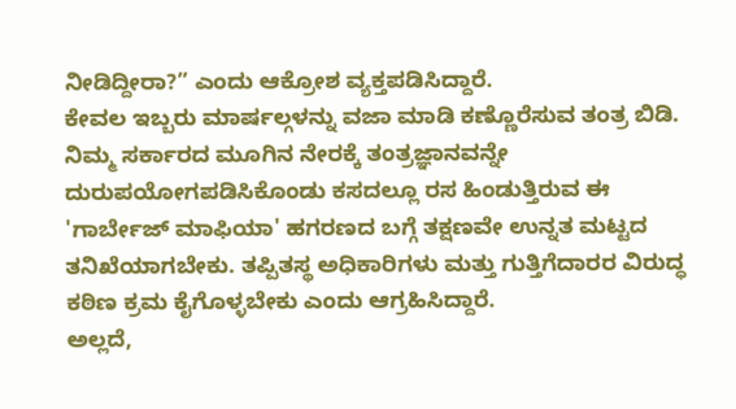ನೀಡಿದ್ದೀರಾ?” ಎಂದು ಆಕ್ರೋಶ ವ್ಯಕ್ತಪಡಿಸಿದ್ದಾರೆ.
ಕೇವಲ ಇಬ್ಬರು ಮಾರ್ಷಲ್ಗಳನ್ನು ವಜಾ ಮಾಡಿ ಕಣ್ಣೊರೆಸುವ ತಂತ್ರ ಬಿಡಿ. ನಿಮ್ಮ ಸರ್ಕಾರದ ಮೂಗಿನ ನೇರಕ್ಕೆ ತಂತ್ರಜ್ಞಾನವನ್ನೇ ದುರುಪಯೋಗಪಡಿಸಿಕೊಂಡು ಕಸದಲ್ಲೂ ರಸ ಹಿಂಡುತ್ತಿರುವ ಈ 'ಗಾರ್ಬೇಜ್ ಮಾಫಿಯಾ' ಹಗರಣದ ಬಗ್ಗೆ ತಕ್ಷಣವೇ ಉನ್ನತ ಮಟ್ಟದ ತನಿಖೆಯಾಗಬೇಕು. ತಪ್ಪಿತಸ್ಥ ಅಧಿಕಾರಿಗಳು ಮತ್ತು ಗುತ್ತಿಗೆದಾರರ ವಿರುದ್ಧ ಕಠಿಣ ಕ್ರಮ ಕೈಗೊಳ್ಳಬೇಕು ಎಂದು ಆಗ್ರಹಿಸಿದ್ದಾರೆ.
ಅಲ್ಲದೆ,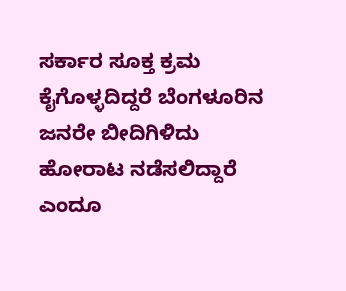ಸರ್ಕಾರ ಸೂಕ್ತ ಕ್ರಮ ಕೈಗೊಳ್ಳದಿದ್ದರೆ ಬೆಂಗಳೂರಿನ ಜನರೇ ಬೀದಿಗಿಳಿದು ಹೋರಾಟ ನಡೆಸಲಿದ್ದಾರೆ ಎಂದೂ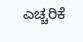ಎಚ್ಚರಿಕೆ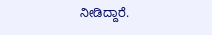ನೀಡಿದ್ದಾರೆ.